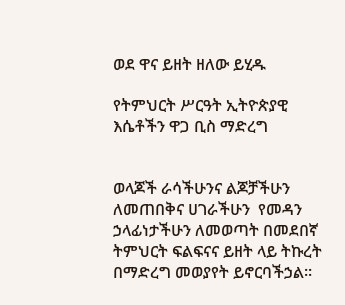ወደ ዋና ይዘት ዘለው ይሂዱ

የትምህርት ሥርዓት ኢትዮጵያዊ እሴቶችን ዋጋ ቢስ ማድረግ


ወላጆች ራሳችሁንና ልጆቻችሁን ለመጠበቅና ሀገራችሁን  የመዳን ኃላፊነታችሁን ለመወጣት በመደበኛ ትምህርት ፍልፍናና ይዘት ላይ ትኩረት በማድረግ መወያየት ይኖርባችኃል፡፡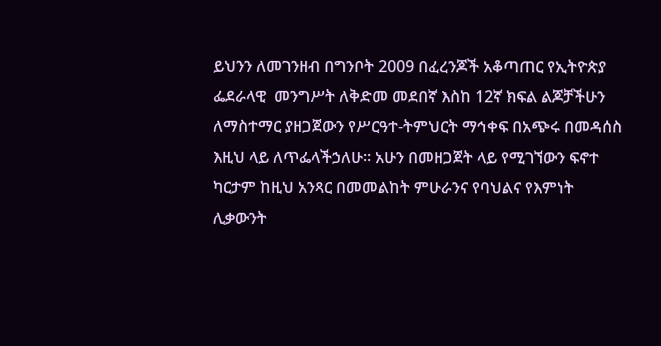ይህንን ለመገንዘብ በግንቦት 2009 በፈረንጆች አቆጣጠር የኢትዮጵያ ፌደራላዊ  መንግሥት ለቅድመ መደበኛ እስከ 12ኛ ክፍል ልጆቻችሁን ለማስተማር ያዘጋጀውን የሥርዓተ-ትምህርት ማኅቀፍ በአጭሩ በመዳሰስ እዚህ ላይ ለጥፌላችኃለሁ፡፡ አሁን በመዘጋጀት ላይ የሚገኘውን ፍኖተ ካርታም ከዚህ አንጻር በመመልከት ምሁራንና የባህልና የእምነት ሊቃውንት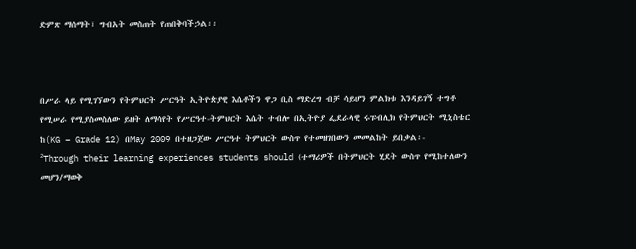ድምጽ ማሰማት፣ ግብአት መስጠት የጠበቅባችኃል፡፡



በሥራ ላይ የሚገኘውን የትምህርት ሥርዓት ኢትዮጵያዊ እሴቶችን ዋጋ ቢስ ማድረግ ብቻ ሳይሆን ምልክቱ እንዳይገኝ ተግቶ የሚሠራ የሚያስመስለው ይዘት ለማሳየት የሥርዓተ-ትምህርት እሴት ተብሎ በኢትዮያ ፌደራላዊ ሩፑብሊክ የትምህርት ሚኒስቴር  ከ(KG – Grade 12) በMay 2009 በተዘጋጀው ሥርዓተ ትምህርት ውስጥ የተመዘገበውን መመልከት ይበቃል፡-
²Through their learning experiences students should (ተማሪዎች በትምህርት ሂደት ውስጥ የሚከተለውን መሆን/ማወቅ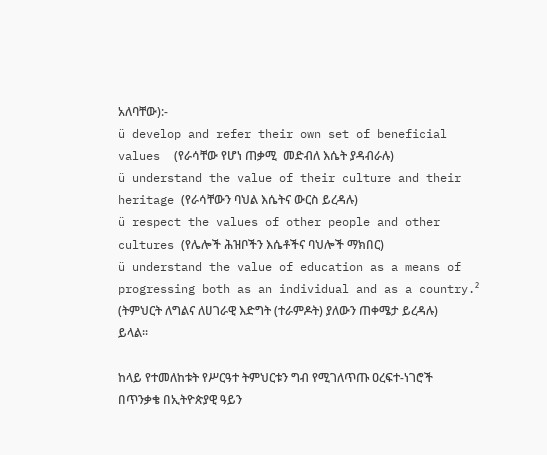አለባቸው):-
ü develop and refer their own set of beneficial values  (የራሳቸው የሆነ ጠቃሚ  መድብለ እሴት ያዳብራሉ)
ü understand the value of their culture and their heritage (የራሳቸውን ባህል እሴትና ውርስ ይረዳሉ)
ü respect the values of other people and other cultures (የሌሎች ሕዝቦችን እሴቶችና ባህሎች ማክበር)
ü understand the value of education as a means of progressing both as an individual and as a country.² (ትምህርት ለግልና ለሀገራዊ እድግት (ተራምዶት) ያለውን ጠቀሜታ ይረዳሉ) ይላል፡፡

ከላይ የተመለከቱት የሥርዓተ ትምህርቱን ግብ የሚገለጥጡ ዐረፍተ-ነገሮች በጥንቃቄ በኢትዮጵያዊ ዓይን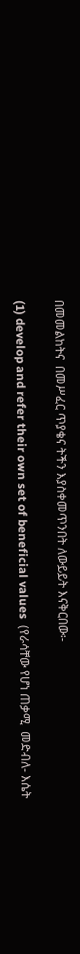በመመልከትና  በመሥፈር ጥያቄና ትችን እያስቀመጥንበት ለውይይት እናቅርበው፡-

(1) develop and refer their own set of beneficial values  (የራሳቸው የሆነ ጠቃሚ  መድብለ- እሴት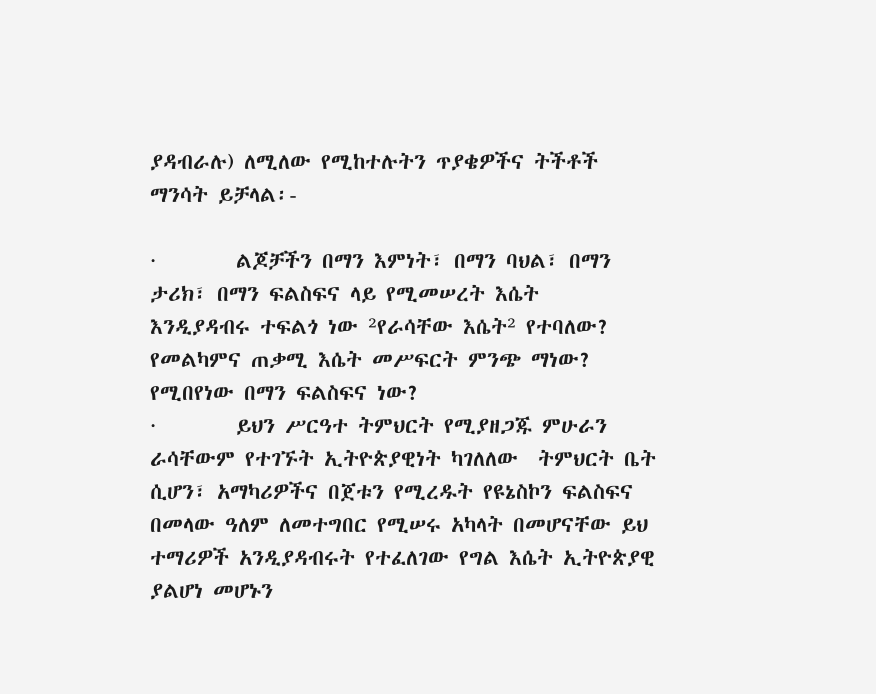ያዳብራሉ) ለሚለው የሚከተሉትን ጥያቄዎችና ትችቶች ማንሳት ይቻላል፡-

·        ልጆቻችን በማን እምነት፣ በማን ባህል፣ በማን ታሪክ፣ በማን ፍልስፍና ላይ የሚመሠረት እሴት  እንዲያዳብሩ ተፍልጎ ነው ²የራሳቸው እሴት² የተባለው? የመልካምና ጠቃሚ እሴት መሥፍርት ምንጭ ማነው? የሚበየነው በማን ፍልስፍና ነው?
·        ይህን ሥርዓተ ትምህርት የሚያዘጋጁ ምሁራን  ራሳቸውም የተገኙት ኢትዮጵያዊነት ካገለለው  ትምህርት ቤት ሲሆን፣ አማካሪዎችና በጀቱን የሚረዱት የዩኔስኮን ፍልስፍና በመላው ዓለም ለመተግበር የሚሠሩ አካላት በመሆናቸው ይህ ተማሪዎች አንዲያዳብሩት የተፈለገው የግል እሴት ኢትዮጵያዊ ያልሆነ መሆኑን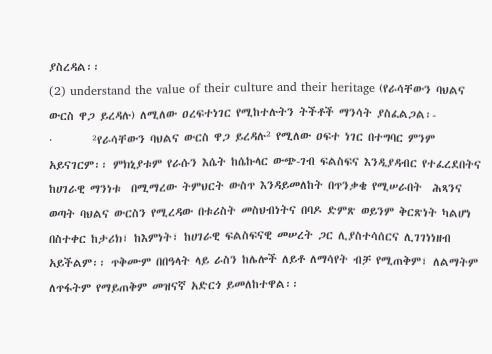ያስረዳል፡፡
(2) understand the value of their culture and their heritage (የራሳቸውን ባህልና ውርስ ዋጋ ይረዳሉ) ለሚለው ዐረፍተነገር የሚከተሉትን ትችቶች ማንሳት ያስፈልጋል፡-
·        ²የራሳቸውን ባህልና ውርስ ዋጋ ይረዳሉ² የሚለው ዐፍተ ነገር በተግባር ምንም አይናገርም፡፡ ምክኒያቱም የራሱን እሴት ከሴኩላር ውጭ-ገብ ፍልስፍና እንዲያዳብር የተፈረደበትና ከሀገራዊ ማንነቱ  በሚማረው ትምህርት ውስጥ እንዳይመለከት በጥንቃቄ የሚሠራበት  ሕጻንና ወጣት ባህልና ውርስን የሚረዳው በቱሪስት መስህብነትና በባዶ ድምጽ ወይንም ቅርጽነት ካልሆነ በስተቀር ከታሪክ፣ ከእምነት፣ ከሀገራዊ ፍልስፍናዊ መሠረት ጋር ሊያስተሳሰርና ሊገገነነዘብ አይችልም፡፡ ጥቅሙም በበዓላት ላይ ራስን ከሌሎች ለይቶ ለማሳየት ብቻ የሚጠቅም፣ ለልማትም ለጥፋትም የማይጠቅም መዝናኛ አድርጎ ይመለከተዋል፡፡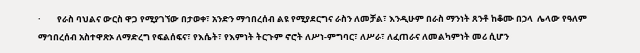·        የራስ ባህልና ውርስ ዋጋ የሚያገኘው በታወቀ፣ አንድን ማኅበረሰብ ልዩ የሚያደርግና ራስን ለመቻል፣ እንዲሁም በራስ ማንነት ጸንቶ ከቆሙ በኃላ  ሌላው የዓለም ማኅበረሰብ አስተዋጽኦ ለማድረግ የፍልሰፍና፣ የእሴት፣ የእምነት ትርጉም ኖሮት ለሥነ-ምግባር፣ ለሥራ፣ ለፈጠራና ለመልካምነት መሪ ሲሆን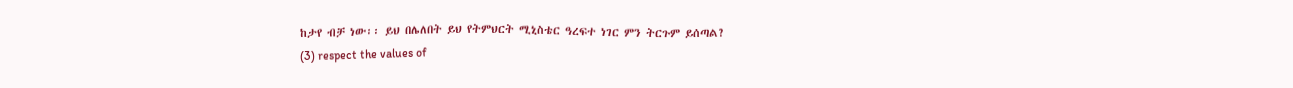ከታየ ብቻ ነው፡፡ ይህ በሌለበት ይህ የትምህርት ሚኒስቴር ዓረፍተ ነገር ምን ትርጉም ይሰጣል?
(3) respect the values of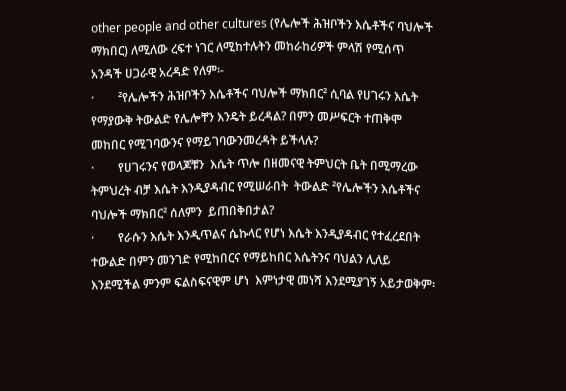other people and other cultures (የሌሎች ሕዝቦችን እሴቶችና ባህሎች ማክበር) ለሚለው ረፍተ ነገር ለሚከተሉትን መከራከሪዎች ምላሽ የሚሰጥ አንዳች ሀጋራዊ አረዳድ የለም፡-
·        ²የሌሎችን ሕዝቦችን እሴቶችና ባህሎች ማክበር² ሲባል የሀገሩን እሴት የማያውቅ ትውልድ የሌሎቸን እንዴት ይረዳል? በምን መሥፍርት ተጠቅሞ መከበር የሚገባውንና የማይገባውንመረዳት ይችላሉ?
·        የሀገሩንና የወላጆቹን  እሴት ጥሎ በዘመናዊ ትምህርት ቤት በሚማረው ትምህረት ብቻ እሴት እንዲያዳብር የሚሠራበት  ትውልድ ²የሌሎችን እሴቶችና ባህሎች ማክበር² ሰለምን  ይጠበቅበታል?
·        የራሱን እሴት እንዲጥልና ሴኩላር የሆነ እሴት እንዲያዳብር የተፈረደበት ተውልድ በምን መንገድ የሚከበርና የማይከበር እሴትንና ባህልን ሊለይ እንደሚችል ምንም ፍልስፍናዊም ሆነ  እምነታዊ መነሻ እንደሚያገኝ አይታወቅም፡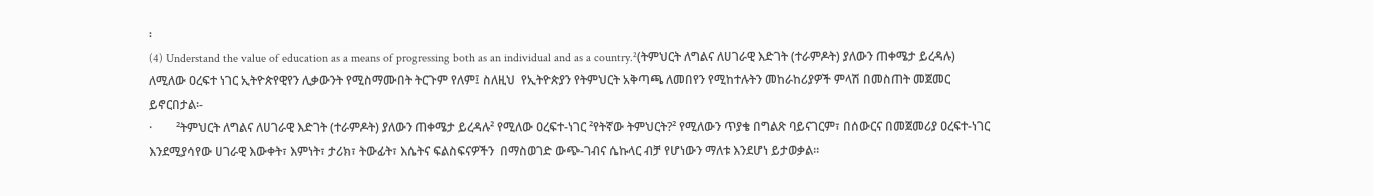፡
(4) Understand the value of education as a means of progressing both as an individual and as a country.²(ትምህርት ለግልና ለሀገራዊ እድገት (ተራምዶት) ያለውን ጠቀሜታ ይረዳሉ) ለሚለው ዐረፍተ ነገር ኢትዮጵየዊየን ሊቃውንት የሚስማሙበት ትርጉም የለም፤ ስለዚህ  የኢትዮጵያን የትምህርት አቅጣጫ ለመበየን የሚከተሉትን መከራከሪያዎች ምላሽ በመስጠት መጀመር ይኖርበታል፡-
·        ²ትምህርት ለግልና ለሀገራዊ እድገት (ተራምዶት) ያለውን ጠቀሜታ ይረዳሉ² የሚለው ዐረፍተ-ነገር ²የትኛው ትምህርት?² የሚለውን ጥያቄ በግልጽ ባይናገርም፣ በሰውርና በመጀመሪያ ዐረፍተ-ነገር እንደሚያሳየው ሀገራዊ እውቀት፣ እምነት፣ ታሪክ፣ ትውፊት፣ እሴትና ፍልስፍናዎችን  በማስወገድ ውጭ-ገብና ሴኩላር ብቻ የሆነውን ማለቱ እንደሆነ ይታወቃል፡፡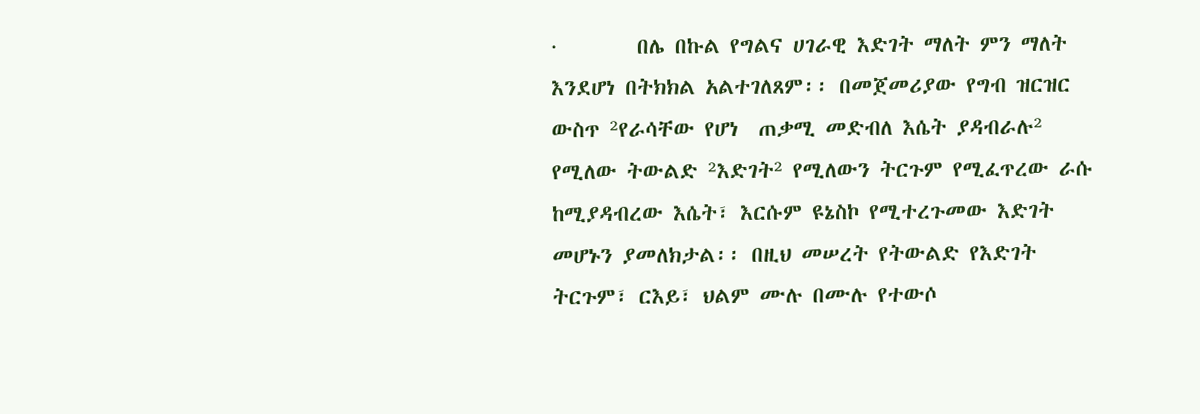·        በሌ በኩል የግልና ሀገራዊ እድገት ማለት ምን ማለት እንደሆነ በትክክል አልተገለጸም፡፡ በመጀመሪያው የግብ ዝርዝር ውስጥ ²የራሳቸው የሆነ  ጠቃሚ መድብለ እሴት ያዳብራሉ²  የሚለው ትውልድ ²እድገት² የሚለውን ትርጉም የሚፈጥረው ራሱ ከሚያዳብረው እሴት፣ እርሱም ዩኔስኮ የሚተረጉመው እድገት መሆኑን ያመለክታል፡፡ በዚህ መሠረት የትውልድ የእድገት ትርጉም፣ ርእይ፣ ህልም ሙሉ በሙሉ የተውሶ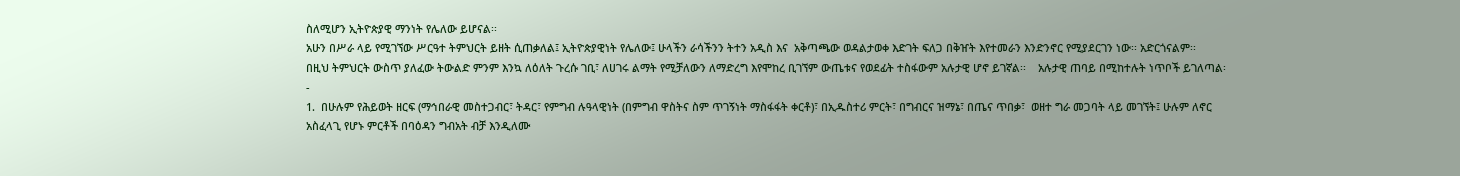ስለሚሆን ኢትዮጵያዊ ማንነት የሌለው ይሆናል፡፡
አሁን በሥራ ላይ የሚገኘው ሥርዓተ ትምህርት ይዘት ሲጠቃለል፤ ኢትዮጵያዊነት የሌለው፤ ሁላችን ራሳችንን ትተን አዲስ እና  አቅጣጫው ወዳልታወቀ እድገት ፍለጋ በቅዠት እየተመራን እንድንኖር የሚያደርገን ነው፡፡ አድርጎናልም፡፡
በዚህ ትምህርት ውስጥ ያለፈው ትውልድ ምንም እንኳ ለዕለት ጉረሱ ገቢ፣ ለሀገሩ ልማት የሚቻለውን ለማድረግ እየሞከረ ቢገኘም ውጤቱና የወደፊት ተስፋውም አሉታዊ ሆኖ ይገኛል፡፡    አሉታዊ ጠባይ በሚከተሉት ነጥቦች ይገለጣል፡-
1.  በሁሉም የሕይወት ዘርፍ (ማኅበራዊ መስተጋብር፣ ትዳር፣ የምግብ ሉዓላዊነት (በምግብ ዋስትና ስም ጥገኝነት ማስፋፋት ቀርቶ)፣ በኢዱስተሪ ምርት፣ በግብርና ዝማኔ፣ በጤና ጥበቃ፣  ወዘተ ግራ መጋባት ላይ መገኘት፤ ሁሉም ለኖር አስፈላጊ የሆኑ ምርቶች በባዕዳን ግብአት ብቻ እንዲለሙ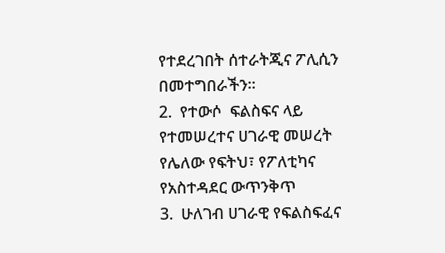የተደረገበት ሰተራትጂና ፖሊሲን በመተግበራችን፡፡
2.  የተውሶ  ፍልስፍና ላይ የተመሠረተና ሀገራዊ መሠረት የሌለው የፍትህ፣ የፖለቲካና የአስተዳደር ውጥንቅጥ
3.  ሁለገብ ሀገራዊ የፍልስፍፈና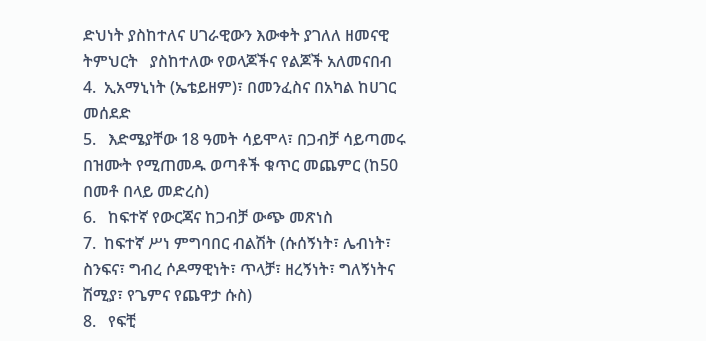ድህነት ያስከተለና ሀገራዊውን እውቀት ያገለለ ዘመናዊ ትምህርት   ያስከተለው የወላጆችና የልጆች አለመናበብ
4.  ኢአማኒነት (ኤቴይዘም)፣ በመንፈስና በአካል ከሀገር መሰደድ
5.   እድሜያቸው 18 ዓመት ሳይሞላ፣ በጋብቻ ሳይጣመሩ በዝሙት የሚጠመዱ ወጣቶች ቁጥር መጨምር (ከ50 በመቶ በላይ መድረስ)
6.   ከፍተኛ የውርጃና ከጋብቻ ውጭ መጽነስ
7.  ከፍተኛ ሥነ ምግባበር ብልሽት (ሱሰኝነት፣ ሌብነት፣ ስንፍና፣ ግብረ ሶዶማዊነት፣ ጥላቻ፣ ዘረኝነት፣ ግለኝነትና ሽሚያ፣ የጌምና የጨዋታ ሱስ)
8.   የፍቺ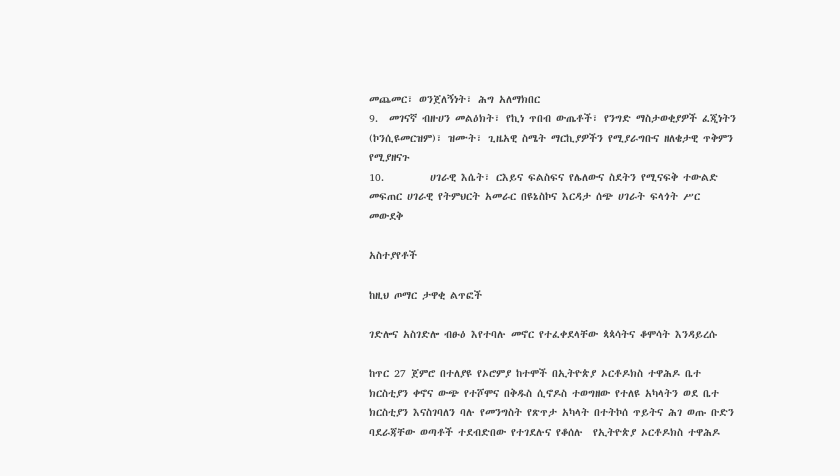መጨመር፣ ወንጀለኝነት፣ ሕግ አለማክበር
9.  መገናኛ ብዙሀን መልዕክት፣ የኪነ ጥበብ ውጤቶች፣ የንግድ ማስታወቂያዎች ፈጂነትን (ኮንሲዩመርዝም)፣ ዝሙት፣ ጊዜአዊ ስሜት ማርኪያዎችን የሚያራግቡና ዘለቄታዊ ጥቅምን የሚያዘናጉ
10.         ሀገራዊ እሴት፣ ርእይና ፍልስፍና የሌለውና ስደትን የሚናፍቅ ተውልድ መፍጠር ሀገራዊ የትምህርት አመራር በዩኔስኮና እርዳታ ሰጭ ሀገራት ፍላጎት ሥር መውደቅ

አስተያየቶች

ከዚህ ጦማር ታዋቂ ልጥፎች

ገድሎና አስገድሎ ብፁዕ እየተባሉ መኖር የተፈቀደላቸው ጳጳሳትና ቆሞሳት እንዳይረሱ

ከጥር 27 ጀምሮ በተለያዩ የኦሮምያ ከተሞች በኢትዮጵያ ኦርቶዶክስ ተዋሕዶ ቤተ ክርስቲያን ቀኖና ውጭ የተሾሞና በቅዱስ ሲኖዶስ ተወግዘው የተለዩ አካላትን ወደ ቤተ ክርስቲያን እናስገባለን ባሉ የመንግስት የጽጥታ አካላት በተትኮሰ ጥይትና ሕገ ወጡ ቡድን ባደራጃቸው ወጣቶች ተደብድበው የተገደሉና የቆሰሉ  የኢትዮጵያ ኦርቶዶክስ ተዋሕዶ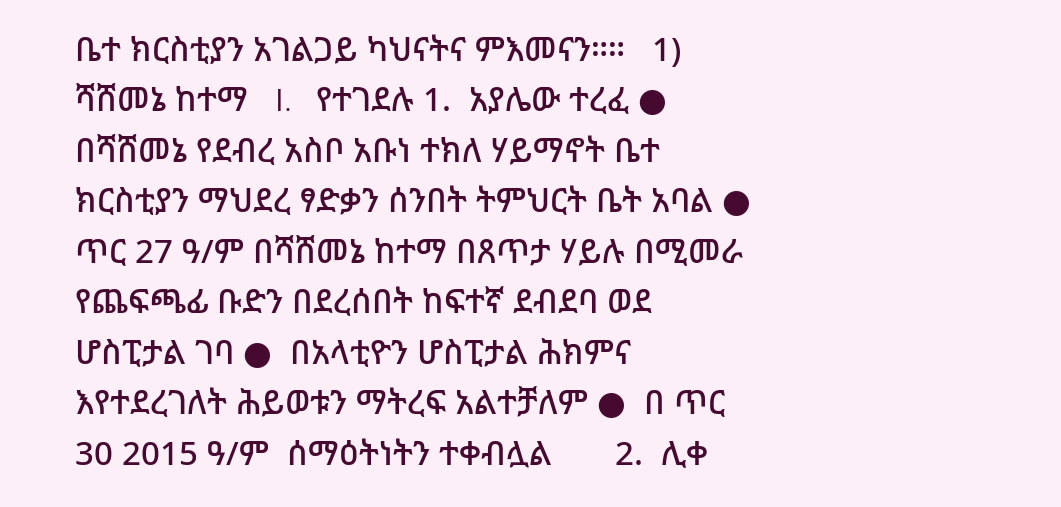ቤተ ክርስቲያን አገልጋይ ካህናትና ምእመናን።።   1)  ሻሸመኔ ከተማ   I.   የተገደሉ 1.  አያሌው ተረፈ ●   በሻሸመኔ የደብረ አስቦ አቡነ ተክለ ሃይማኖት ቤተ ክርስቲያን ማህደረ ፃድቃን ሰንበት ትምህርት ቤት አባል ●  ጥር 27 ዓ/ም በሻሸመኔ ከተማ በጸጥታ ሃይሉ በሚመራ የጨፍጫፊ ቡድን በደረሰበት ከፍተኛ ደብደባ ወደ ሆስፒታል ገባ ●  በአላቲዮን ሆስፒታል ሕክምና እየተደረገለት ሕይወቱን ማትረፍ አልተቻለም ●  በ ጥር 30 2015 ዓ/ም  ሰማዕትነትን ተቀብሏል       2.  ሊቀ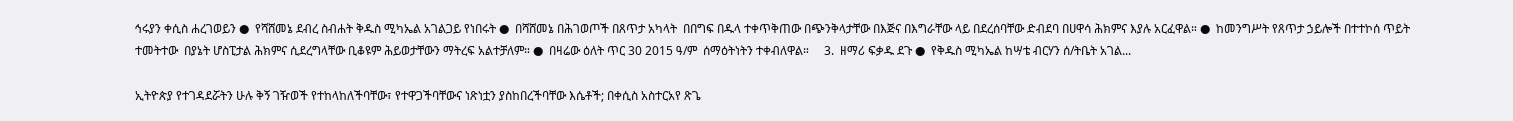ኅሩያን ቀሲስ ሐረገወይን ●  የሻሸመኔ ደብረ ስብሐት ቅዱስ ሚካኤል አገልጋይ የነበሩት ●  በሻሸመኔ በሕገወጦች በጸጥታ አካላት  በበግፍ በዱላ ተቀጥቅጠው በጭንቅላታቸው በእጅና በእግራቸው ላይ በደረሰባቸው ድብደባ በሀዋሳ ሕክምና እያሉ አርፈዋል። ●  ከመንግሥት የጸጥታ ኃይሎች በተተኮሰ ጥይት ተመትተው  በያኔት ሆስፒታል ሕክምና ሲደረግላቸው ቢቆዩም ሕይወታቸውን ማትረፍ አልተቻለም። ●  በዛሬው ዕለት ጥር 30 2015 ዓ/ም  ሰማዕትነትን ተቀብለዋል።     3.  ዘማሪ ፍቃዱ ደጉ ●  የቅዱስ ሚካኤል ከሣቴ ብርሃን ሰ/ትቤት አገል...

ኢትዮጵያ የተገዳደሯትን ሁሉ ቅኝ ገዥወች የተከላከለችባቸው፣ የተዋጋችባቸውና ነጽነቷን ያስከበረችባቸው እሴቶች; በቀሲስ አስተርአየ ጽጌ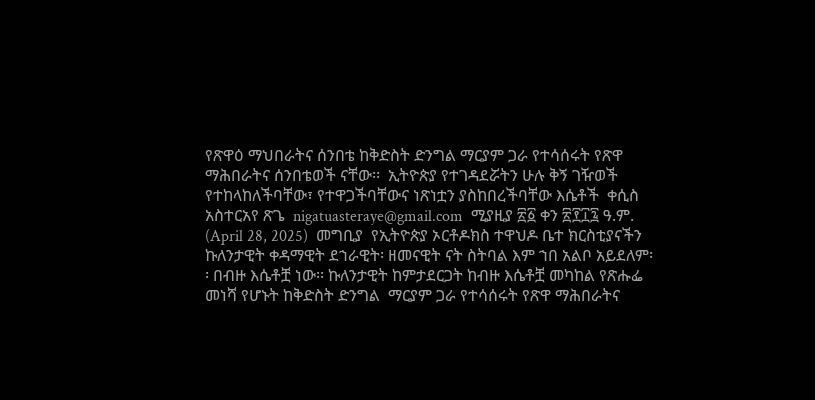የጽዋዕ ማህበራትና ሰንበቴ ከቅድስት ድንግል ማርያም ጋራ የተሳሰሩት የጽዋ ማሕበራትና ሰንበቴወች ናቸው፡፡  ኢትዮጵያ የተገዳደሯትን ሁሉ ቅኝ ገዥወች የተከላከለችባቸው፣ የተዋጋችባቸውና ነጽነቷን ያስከበረችባቸው እሴቶች  ቀሲስ አስተርአየ ጽጌ  nigatuasteraye@gmail.com  ሚያዚያ ፳፩ ቀን ፳፻፲፯ ዓ.ም.  (April 28, 2025)  መግቢያ  የኢትዮጵያ ኦርቶዶክስ ተዋህዶ ቤተ ክርስቲያናችን ኩለንታዊት ቀዳማዊት ደኀራዊት፡ ዘመናዊት ናት ስትባል እም ኀበ አልቦ አይደለም፡፡ በብዙ እሴቶቿ ነው፡፡ ኩለንታዊት ከምታደርጋት ከብዙ እሴቶቿ መካከል የጽሑፌ መነሻ የሆኑት ከቅድስት ድንግል  ማርያም ጋራ የተሳሰሩት የጽዋ ማሕበራትና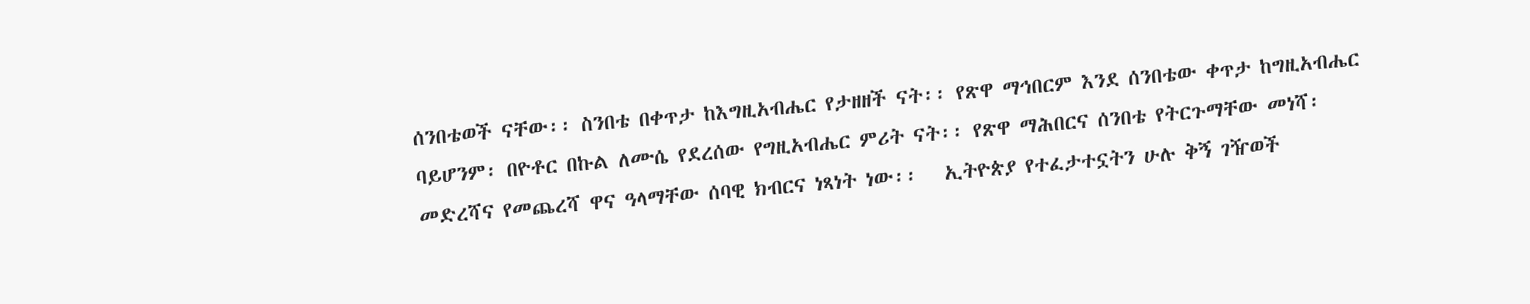ሰንበቴወች ናቸው፡፡ ስንበቴ በቀጥታ ከእግዚአብሔር የታዘዘች ናት፡፡ የጽዋ ማኅበርም እንደ ሰንበቴው ቀጥታ ከግዚአብሔር ባይሆንም፡ በዮቶር በኩል ለሙሴ የደረሰው የግዚአብሔር ምሪት ናት፡፡ የጽዋ ማሕበርና ሰንበቴ የትርጉማቸው መነሻ፡ መድረሻና የመጨረሻ ዋና ዓላማቸው ሰባዊ ክብርና ነጻነት ነው፡፡   ኢትዮጵያ የተፈታተኗትን ሁሉ ቅኝ ገዥወች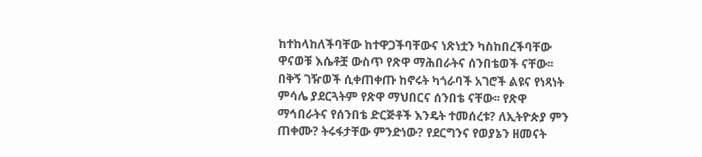ከተከላከለችባቸው ከተዋጋችባቸውና ነጽነቷን ካስከበረችባቸው ዋናወቹ እሴቶቿ ውስጥ የጽዋ ማሕበራትና ሰንበቴወች ናቸው፡፡ በቅኝ ገዥወች ሲቀጠቀጡ ከኖሩት ካጎራባች አገሮች ልዩና የነጻነት ምሳሌ ያደርጓትም የጽዋ ማህበርና ሰንበቴ ናቸው፡፡ የጽዋ ማኅበራትና የሰንበቴ ድርጅቶች እንዴት ተመሰረቱ? ለኢትዮጵያ ምን ጠቀሙ? ትሩፋታቸው ምንድነው? የደርግንና የወያኔን ዘመናት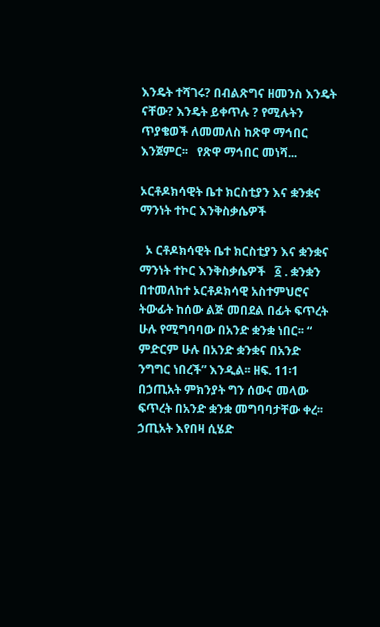እንዴት ተሻገሩ? በብልጽግና ዘመንስ እንዴት ናቸው? እንዴት ይቀጥሉ ? የሚሉትን ጥያቄወች ለመመለስ ከጽዋ ማኅበር እንጀምር፡፡   የጽዋ ማኅበር መነሻ...

ኦርቶዶክሳዊት ቤተ ክርስቲያን እና ቋንቋና ማንነት ተኮር እንቅስቃሴዎች

  ኦ ርቶዶክሳዊት ቤተ ክርስቲያን እና ቋንቋና ማንነት ተኮር እንቅስቃሴዎች   ፩ . ቋንቋን በተመለከተ ኦርቶዶክሳዊ አስተምህሮና ትውፊት ከሰው ልጅ መበደል በፊት ፍጥረት ሁሉ የሚግባባው በአንድ ቋንቋ ነበር፡፡ “ ምድርም ሁሉ በአንድ ቋንቋና በአንድ ንግግር ነበረች” እንዲል፡፡ ዘፍ. 11፡1 በኃጢአት ምክንያት ግን ሰውና መላው ፍጥረት በአንድ ቋንቋ መግባባታቸው ቀረ፡፡ ኃጢአት እየበዛ ሲሄድ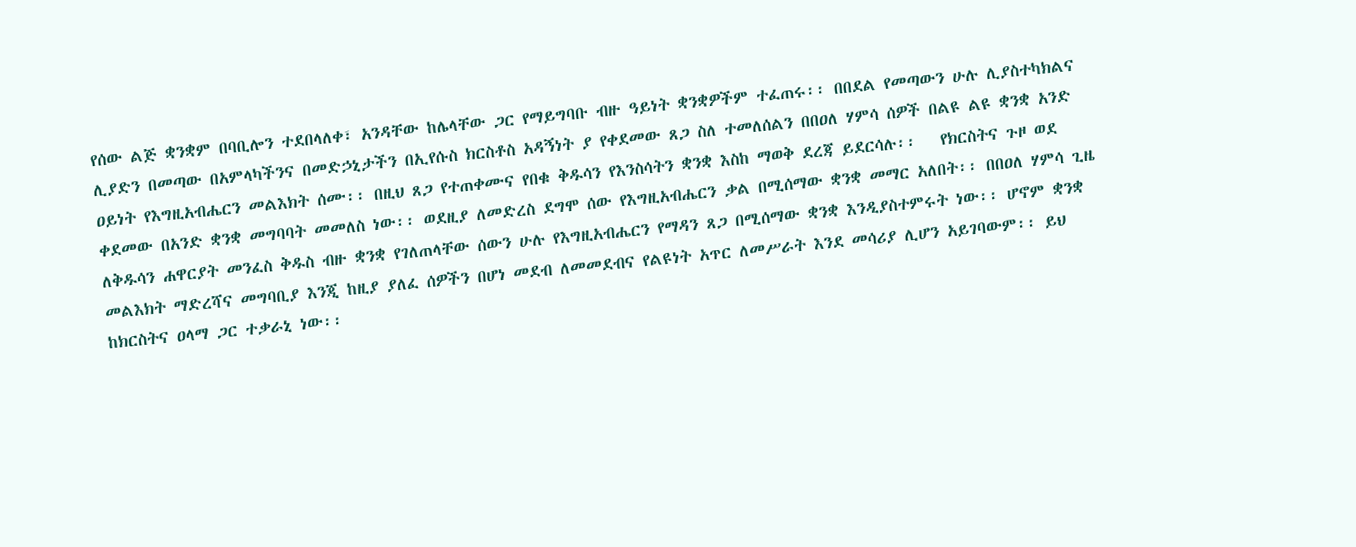የሰው ልጅ ቋንቋም በባቢሎን ተደበላለቀ፣ አንዳቸው ከሌላቸው ጋር የማይግባቡ ብዙ ዓይነት ቋንቋዎችም ተፈጠሩ፡፡ በበደል የመጣውን ሁሉ ሊያስተካክልና ሊያድን በመጣው በአምላካችንና በመድኃኒታችን በኢየሱስ ክርስቶስ አዳኝነት ያ የቀደመው ጸጋ ስለ ተመለሰልን በበዐለ ሃምሳ ሰዎች በልዩ ልዩ ቋንቋ አንድ ዐይነት የእግዚአብሔርን መልእክት ሰሙ፡፡ በዚህ ጸጋ የተጠቀሙና የበቁ ቅዱሳን የእንስሳትን ቋንቋ እስከ ማወቅ ደረጃ ይደርሳሉ፡፡   የክርስትና ጉዞ ወደ ቀደመው በአንድ ቋንቋ መግባባት መመለስ ነው፡፡ ወደዚያ ለመድረስ ደግሞ ሰው የእግዚአብሔርን ቃል በሚሰማው ቋንቋ መማር አለበት፡፡ በበዐለ ሃምሳ ጊዜ ለቅዱሳን ሐዋርያት መንፈስ ቅዱስ ብዙ ቋንቋ የገለጠላቸው ሰውን ሁሉ የእግዚአብሔርን የማዳን ጸጋ በሚሰማው ቋንቋ እንዲያስተምሩት ነው፡፡ ሆኖም ቋንቋ መልእክት ማድረሻና መግባቢያ እንጂ ከዚያ ያለፈ ሰዎችን በሆነ መደብ ለመመደብና የልዩነት አጥር ለመሥራት እንደ መሳሪያ ሊሆን አይገባውም፡፡ ይህ ከክርስትና ዐላማ ጋር ተቃራኒ ነው፡፡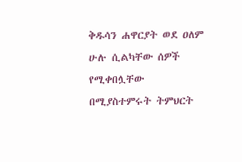ቅዱሳን ሐዋርያት ወደ ዐለም ሁሉ ሲልካቸው ሰዎች የሚቀበሏቸው በሚያስተምሩት ትምህርት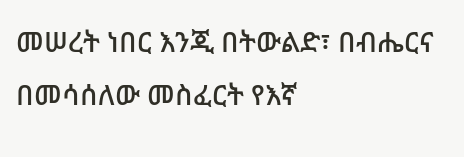መሠረት ነበር እንጂ በትውልድ፣ በብሔርና በመሳሰለው መስፈርት የእኛ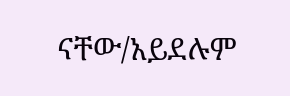ናቸው/አይደሉም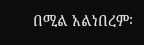በሚል አልነበረም፡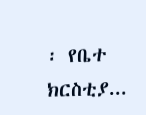፡ የቤተ ክርስቲያ...